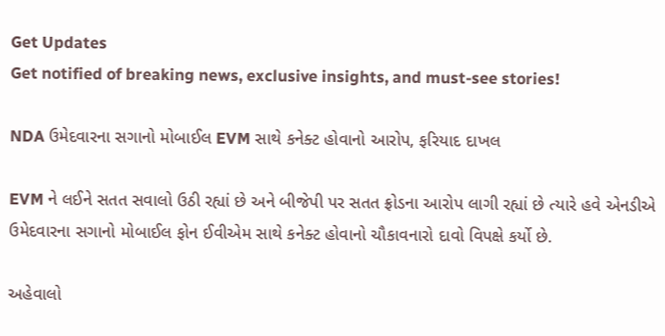Get Updates
Get notified of breaking news, exclusive insights, and must-see stories!

NDA ઉમેદવારના સગાનો મોબાઈલ EVM સાથે કનેક્ટ હોવાનો આરોપ, ફરિયાદ દાખલ

EVM ને લઈને સતત સવાલો ઉઠી રહ્યાં છે અને બીજેપી પર સતત ફ્રોડના આરોપ લાગી રહ્યાં છે ત્યારે હવે એનડીએ ઉમેદવારના સગાનો મોબાઈલ ફોન ઈવીએમ સાથે કનેક્ટ હોવાનો ચૌકાવનારો દાવો વિપક્ષે કર્યો છે.

અહેવાલો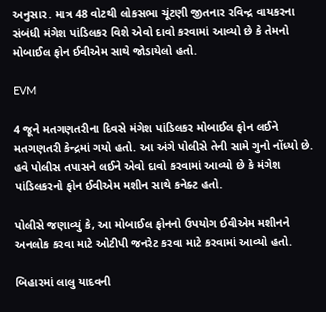અનુસાર. માત્ર 48 વોટથી લોકસભા ચૂંટણી જીતનાર રવિન્દ્ર વાયકરના સંબંધી મંગેશ પાંડિલકર વિશે એવો દાવો કરવામાં આવ્યો છે કે તેમનો મોબાઈલ ફોન ઈવીએમ સાથે જોડાયેલો હતો.

EVM

4 જૂને મતગણતરીના દિવસે મંગેશ પાંડિલકર મોબાઈલ ફોન લઈને મતગણતરી કેન્દ્રમાં ગયો હતો. આ અંગે પોલીસે તેની સામે ગુનો નોંધ્યો છે. હવે પોલીસ તપાસને લઈને એવો દાવો કરવામાં આવ્યો છે કે મંગેશ પાંડિલકરનો ફોન ઈવીએમ મશીન સાથે કનેક્ટ હતો.

પોલીસે જણાવ્યું કે, આ મોબાઈલ ફોનનો ઉપયોગ ઈવીએમ મશીનને અનલોક કરવા માટે ઓટીપી જનરેટ કરવા માટે કરવામાં આવ્યો હતો.

બિહારમાં લાલુ યાદવની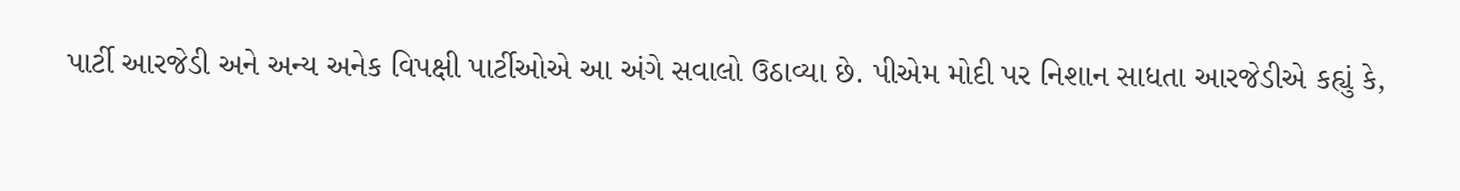પાર્ટી આરજેડી અને અન્ય અનેક વિપક્ષી પાર્ટીઓએ આ અંગે સવાલો ઉઠાવ્યા છે. પીએમ મોદી પર નિશાન સાધતા આરજેડીએ કહ્યું કે,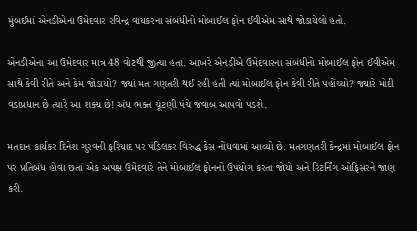મુંબઈમાં એનડીએના ઉમેદવાર રવિન્દ્ર વાયકરના સંબંધીનો મોબાઈલ ફોન ઈવીએમ સાથે જોડાયેલો હતો.

એનડીએના આ ઉમેદવાર માત્ર 48 વોટથી જીત્યા હતા. આખરે એનડીએ ઉમેદવારના સંબંધીનો મોબાઈલ ફોન ઈવીએમ સાથે કેવી રીતે અને કેમ જોડાયો? જ્યાં મત ગણતરી થઈ રહી હતી ત્યાં મોબાઈલ ફોન કેવી રીતે પહોંચ્યો? જ્યારે મોદી વડાપ્રધાન છે ત્યારે આ શક્ય છે! અંધ ભક્ત ચૂંટણી પંચે જવાબ આપવો પડશે.

મતદાન કાર્યકર દિનેશ ગુરવની ફરિયાદ પર પંડિલકર વિરુદ્ધ કેસ નોંધવામાં આવ્યો છે. મતગણતરી કેન્દ્રમાં મોબાઈલ ફોન પર પ્રતિબંધ હોવા છતાં એક અપક્ષ ઉમેદવારે તેને મોબાઈલ ફોનનો ઉપયોગ કરતા જોયો અને રિટર્નિંગ ઓફિસરને જાણ કરી.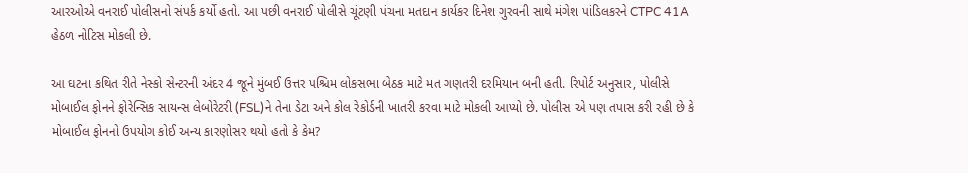આરઓએ વનરાઈ પોલીસનો સંપર્ક કર્યો હતો. આ પછી વનરાઈ પોલીસે ચૂંટણી પંચના મતદાન કાર્યકર દિનેશ ગુરવની સાથે મંગેશ પાંડિલકરને CTPC 41A હેઠળ નોટિસ મોકલી છે.

આ ઘટના કથિત રીતે નેસ્કો સેન્ટરની અંદર 4 જૂને મુંબઈ ઉત્તર પશ્ચિમ લોકસભા બેઠક માટે મત ગણતરી દરમિયાન બની હતી. રિપોર્ટ અનુસાર, પોલીસે મોબાઈલ ફોનને ફોરેન્સિક સાયન્સ લેબોરેટરી (FSL)ને તેના ડેટા અને કોલ રેકોર્ડની ખાતરી કરવા માટે મોકલી આપ્યો છે. પોલીસ એ પણ તપાસ કરી રહી છે કે મોબાઈલ ફોનનો ઉપયોગ કોઈ અન્ય કારણોસર થયો હતો કે કેમ?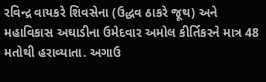રવિન્દ્ર વાયકરે શિવસેના (ઉદ્ધવ ઠાકરે જૂથ) અને મહાવિકાસ અઘાડીના ઉમેદવાર અમોલ કીર્તિકરને માત્ર 48 મતોથી હરાવ્યાતા. અગાઉ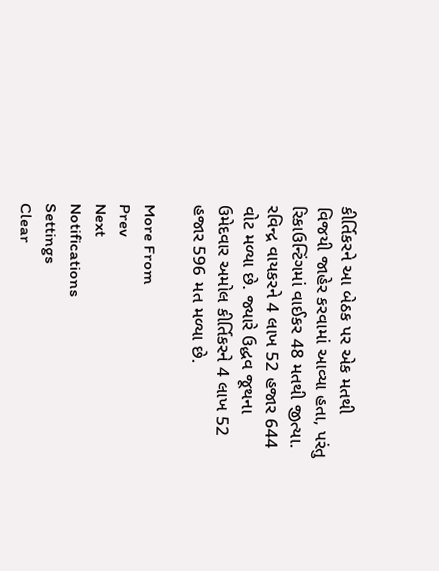કીર્તિકરને આ બેઠક પર એક મતથી વિજયી જાહેર કરવામાં આવ્યા હતા, પરંતુ રિકાઉન્ટિંગમાં વાઈકર 48 મતથી જીત્યા. રવિન્દ્ર વાયકરને 4 લાખ 52 હજાર 644 વોટ મળ્યા છે. જ્યારે ઉદ્ધવ જૂથના ઉમેદવાર અમોલ કીર્તિકરને 4 લાખ 52 હજાર 596 મત મળ્યા છે.

More From
Prev
Next
Notifications
Settings
Clear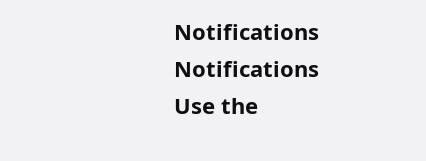Notifications
Notifications
Use the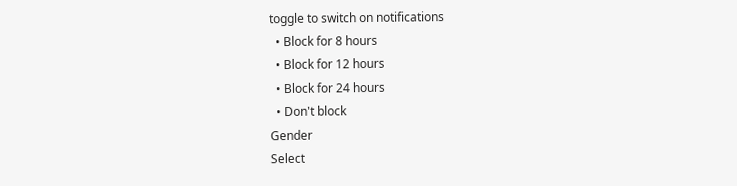toggle to switch on notifications
  • Block for 8 hours
  • Block for 12 hours
  • Block for 24 hours
  • Don't block
Gender
Select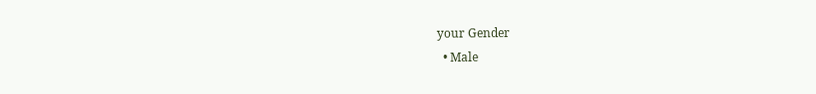your Gender
  • Male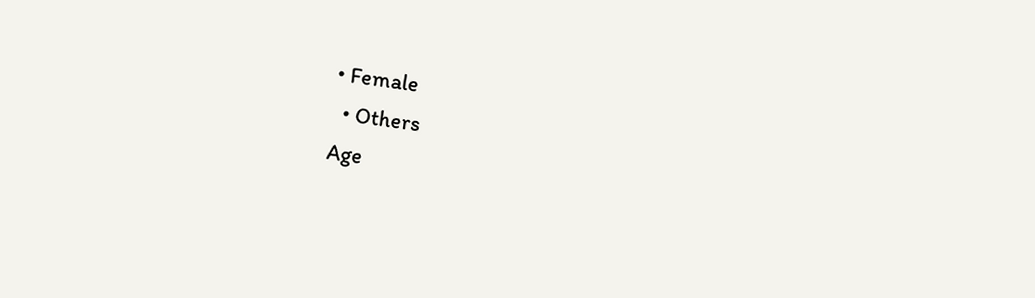• Female
  • Others
Age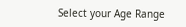Select your Age Range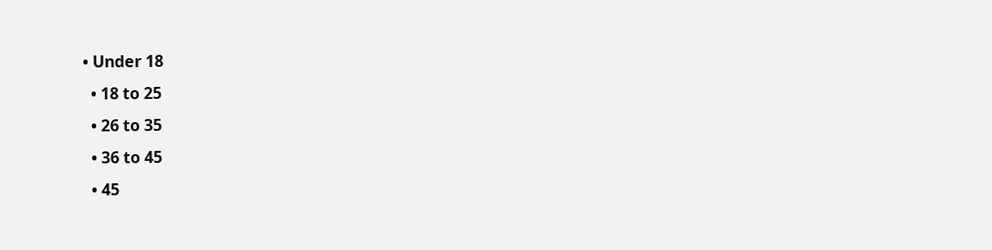• Under 18
  • 18 to 25
  • 26 to 35
  • 36 to 45
  • 45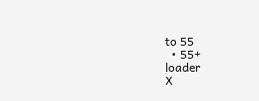to 55
  • 55+
loader
X